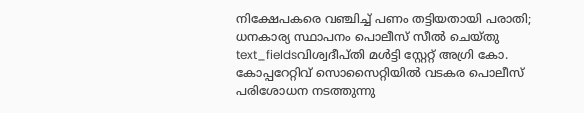നിക്ഷേപകരെ വഞ്ചിച്ച് പണം തട്ടിയതായി പരാതി; ധനകാര്യ സ്ഥാപനം പൊലീസ് സീൽ ചെയ്തു
text_fieldsവിശ്വദീപ്തി മൾട്ടി സ്റ്റേറ്റ് അഗ്രി കോ. കോപ്പറേറ്റിവ് സൊസൈറ്റിയിൽ വടകര പൊലീസ്
പരിശോധന നടത്തുന്നു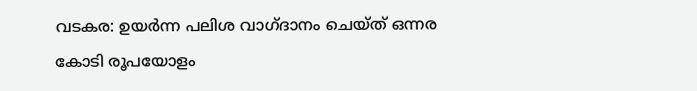വടകര: ഉയർന്ന പലിശ വാഗ്ദാനം ചെയ്ത് ഒന്നര കോടി രൂപയോളം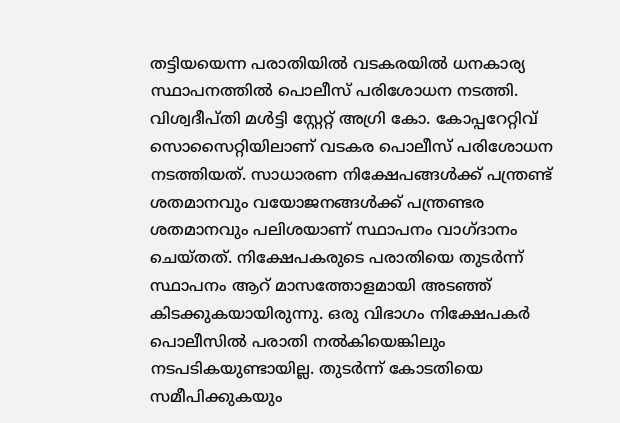തട്ടിയയെന്ന പരാതിയിൽ വടകരയിൽ ധനകാര്യ സ്ഥാപനത്തിൽ പൊലീസ് പരിശോധന നടത്തി. വിശ്വദീപ്തി മൾട്ടി സ്റ്റേറ്റ് അഗ്രി കോ. കോപ്പറേറ്റിവ് സൊസൈറ്റിയിലാണ് വടകര പൊലീസ് പരിശോധന നടത്തിയത്. സാധാരണ നിക്ഷേപങ്ങൾക്ക് പന്ത്രണ്ട് ശതമാനവും വയോജനങ്ങൾക്ക് പന്ത്രണ്ടര ശതമാനവും പലിശയാണ് സ്ഥാപനം വാഗ്ദാനം ചെയ്തത്. നിക്ഷേപകരുടെ പരാതിയെ തുടർന്ന് സ്ഥാപനം ആറ് മാസത്തോളമായി അടഞ്ഞ് കിടക്കുകയായിരുന്നു. ഒരു വിഭാഗം നിക്ഷേപകർ പൊലീസിൽ പരാതി നൽകിയെങ്കിലും നടപടികയുണ്ടായില്ല. തുടർന്ന് കോടതിയെ സമീപിക്കുകയും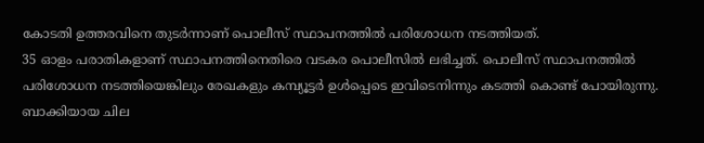കോടതി ഉത്തരവിനെ തുടർന്നാണ് പൊലീസ് സ്ഥാപനത്തിൽ പരിശോധന നടത്തിയത്.
35 ഓളം പരാതികളാണ് സ്ഥാപനത്തിനെതിരെ വടകര പൊലീസിൽ ലഭിച്ചത്. പൊലീസ് സ്ഥാപനത്തിൽ പരിശോധന നടത്തിയെങ്കിലും രേഖകളും കമ്പ്യൂട്ടർ ഉൾപ്പെടെ ഇവിടെനിന്നും കടത്തി കൊണ്ട് പോയിരുന്നു. ബാക്കിയായ ചില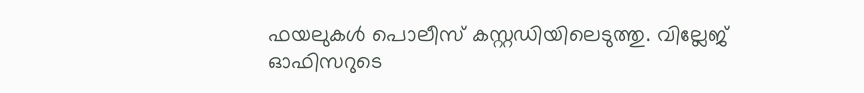ഫയലുകൾ പൊലീസ് കസ്റ്റഡിയിലെടുത്തു. വില്ലേജ് ഓഫിസറുടെ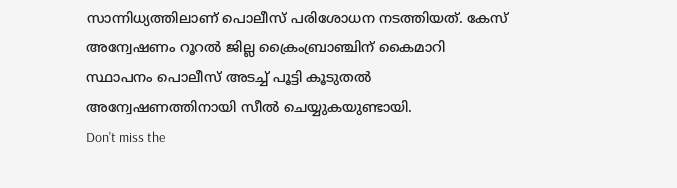സാന്നിധ്യത്തിലാണ് പൊലീസ് പരിശോധന നടത്തിയത്. കേസ് അന്വേഷണം റൂറൽ ജില്ല ക്രൈംബ്രാഞ്ചിന് കൈമാറി സ്ഥാപനം പൊലീസ് അടച്ച് പൂട്ടി കൂടുതൽ അന്വേഷണത്തിനായി സീൽ ചെയ്യുകയുണ്ടായി.
Don't miss the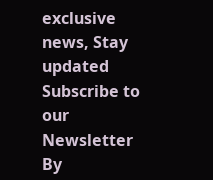exclusive news, Stay updated
Subscribe to our Newsletter
By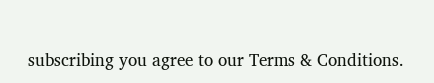subscribing you agree to our Terms & Conditions.